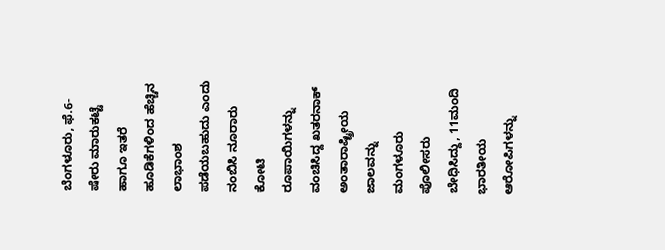ಬೆಂಗಳೂರು, ಫೆ.6- ಷೇರು ಮಾರುಕಟ್ಟೆ ಹಾಗೂ ಇತರೆ ಹೂಡಿಕೆಗಳಿಂದ ಹೆಚ್ಚಿನ ಲಾಭಾಂಶ ಪಡೆಯಬಹುದು ಎಂದು ನಂಬಿಸಿ ನೂರಾರು ಕೋಟಿ ರೂಪಾಯಿಗಳನ್ನು ವಂಚಿಸಿದ್ದ ಖತರನಾಕ್ ಅಂತಾರಾಷ್ಟ್ರೀಯ ಜಾಲವನ್ನು ಮಂಗಳೂರು ಪೊಲೀಸರು ಬೇಧಿಸಿದ್ದು, 11ಮಂದಿ ಭಾರತೀಯ ಆರೋಪಿಗಳನ್ನು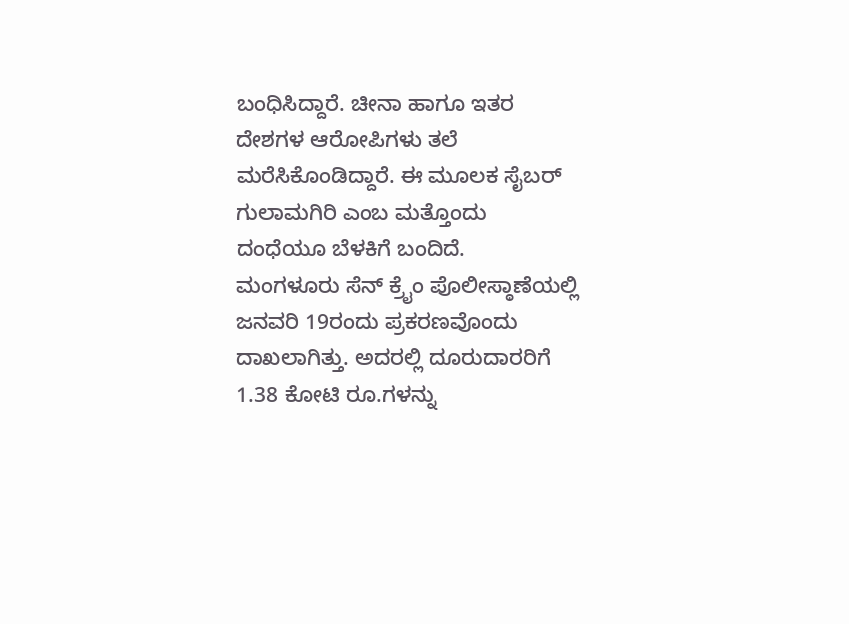ಬಂಧಿಸಿದ್ದಾರೆ. ಚೀನಾ ಹಾಗೂ ಇತರ ದೇಶಗಳ ಆರೋಪಿಗಳು ತಲೆ ಮರೆಸಿಕೊಂಡಿದ್ದಾರೆ. ಈ ಮೂಲಕ ಸೈಬರ್ ಗುಲಾಮಗಿರಿ ಎಂಬ ಮತ್ತೊಂದು ದಂಧೆಯೂ ಬೆಳಕಿಗೆ ಬಂದಿದೆ.
ಮಂಗಳೂರು ಸೆನ್ ಕ್ರೈಂ ಪೊಲೀಸ್ಠಾಣೆಯಲ್ಲಿ ಜನವರಿ 19ರಂದು ಪ್ರಕರಣವೊಂದು ದಾಖಲಾಗಿತ್ತು. ಅದರಲ್ಲಿ ದೂರುದಾರರಿಗೆ 1.38 ಕೋಟಿ ರೂ.ಗಳನ್ನು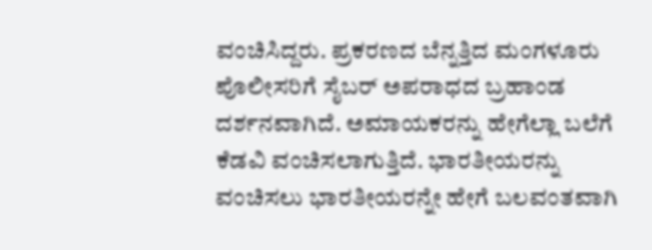ವಂಚಿಸಿದ್ದರು. ಪ್ರಕರಣದ ಬೆನ್ನತ್ತಿದ ಮಂಗಳೂರು ಪೊಲೀಸರಿಗೆ ಸೈಬರ್ ಅಪರಾಧದ ಬ್ರಹಾಂಡ ದರ್ಶನವಾಗಿದೆ. ಅಮಾಯಕರನ್ನು ಹೇಗೆಲ್ಲಾ ಬಲೆಗೆ ಕೆಡವಿ ವಂಚಿಸಲಾಗುತ್ತಿದೆ. ಭಾರತೀಯರನ್ನು ವಂಚಿಸಲು ಭಾರತೀಯರನ್ನೇ ಹೇಗೆ ಬಲವಂತವಾಗಿ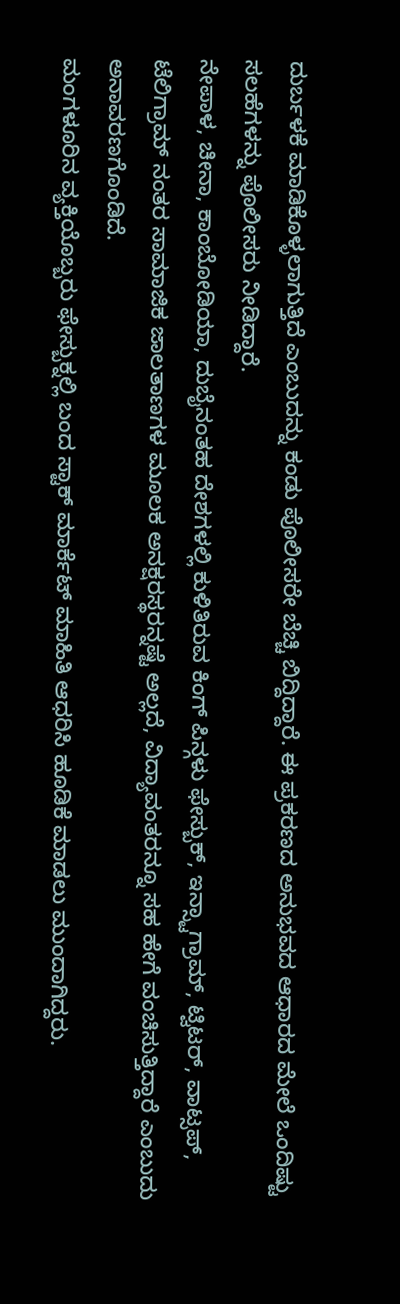ದುರ್ಬಳಕೆ ಮಾಡಿಕೊಳ್ಳಲಾಗುತ್ತಿದೆ ಎಂಬುದನ್ನು ಕಂಡು ಪೊಲೀಸರೇ ಬೆಚ್ಚಿ ಬಿದ್ದಿದ್ದಾರೆ. ಈ ಪ್ರಕರಣದ ಅನುಭವದ ಆಧಾರದ ಮೇಲೆ ಒಂದಿಷ್ಟು ಸಲಹೆಗಳನ್ನು ಪೊಲೀಸರು ನೀಡಿದ್ದಾರೆ.
ನೇಪಾಳ, ಚೀನಾ, ಕಾಂಬೋಡಿಯಾ, ದುಬೈನಂತಹ ದೇಶಗಳಲ್ಲಿ ಕುಳಿತಿರುವ ಕಿಂಗ್ ಪಿನ್ಗಳು ಫೇಸ್ಬುಕ್, ಇನ್ಸ್ಟಾಗ್ರಾಮ್, ಟ್ವಿಟರ್, ವಾಟ್ಸಪ್, ಟೆಲಿಗ್ರಾಮ್ ನಂತರ ಸಾಮಾಜಿಕ ಜಾಲತಾಣಗಳ ಮೂಲಕ ಅನಕ್ಷರಸ್ಥರನ್ನಷ್ಟೆ ಅಲ್ಲದೆ, ವಿದ್ಯಾವಂತರನ್ನೂ ಸಹ ಹೇಗೆ ವಂಚಿಸುತ್ತಿದ್ದಾರೆ ಎಂಬುದು ಅನಾವರಣಗೊಂಡಿದೆ.
ಮಂಗಳೂರಿನ ವ್ಯಕ್ತಿಯೊಬ್ಬರು ಫೇಸ್ಬುಕ್ನಲ್ಲಿ ಬಂದ ಸ್ಟಾಕ್ ಮಾರ್ಕೆಟ್ ಮಾಹಿತಿ ಆಧರಿಸಿ ಹೂಡಿಕೆ ಮಾಡಲು ಮುಂದಾಗಿದ್ದರು.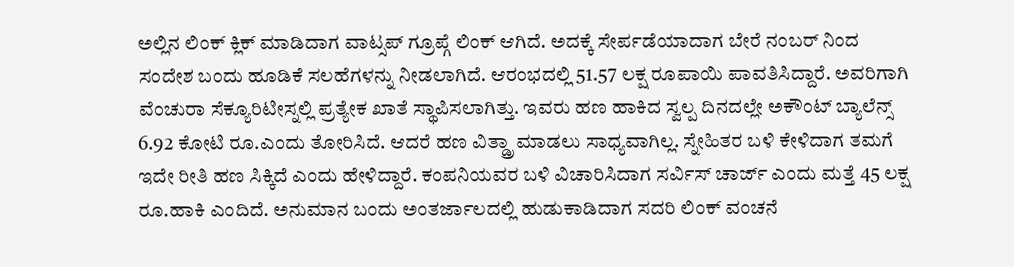ಅಲ್ಲಿನ ಲಿಂಕ್ ಕ್ಲಿಕ್ ಮಾಡಿದಾಗ ವಾಟ್ಸಪ್ ಗ್ರೂಪ್ಗೆ ಲಿಂಕ್ ಆಗಿದೆ. ಅದಕ್ಕೆ ಸೇರ್ಪಡೆಯಾದಾಗ ಬೇರೆ ನಂಬರ್ ನಿಂದ ಸಂದೇಶ ಬಂದು ಹೂಡಿಕೆ ಸಲಹೆಗಳನ್ನು ನೀಡಲಾಗಿದೆ. ಆರಂಭದಲ್ಲಿ 51.57 ಲಕ್ಷ ರೂಪಾಯಿ ಪಾವತಿಸಿದ್ದಾರೆ. ಅವರಿಗಾಗಿ ವೆಂಚುರಾ ಸೆಕ್ಯೂರಿಟೀಸ್ನಲ್ಲಿ ಪ್ರತ್ಯೇಕ ಖಾತೆ ಸ್ಥಾಪಿಸಲಾಗಿತ್ತು. ಇವರು ಹಣ ಹಾಕಿದ ಸ್ವಲ್ಪ ದಿನದಲ್ಲೇ ಅಕೌಂಟ್ ಬ್ಯಾಲೆನ್ಸ್ 6.92 ಕೋಟಿ ರೂ.ಎಂದು ತೋರಿಸಿದೆ. ಆದರೆ ಹಣ ವಿತ್ಡ್ರಾ ಮಾಡಲು ಸಾಧ್ಯವಾಗಿಲ್ಲ. ಸ್ನೇಹಿತರ ಬಳಿ ಕೇಳಿದಾಗ ತಮಗೆ ಇದೇ ರೀತಿ ಹಣ ಸಿಕ್ಕಿದೆ ಎಂದು ಹೇಳಿದ್ದಾರೆ. ಕಂಪನಿಯವರ ಬಳಿ ವಿಚಾರಿಸಿದಾಗ ಸರ್ವಿಸ್ ಚಾರ್ಜ್ ಎಂದು ಮತ್ತೆ 45 ಲಕ್ಷ ರೂ.ಹಾಕಿ ಎಂದಿದೆ. ಅನುಮಾನ ಬಂದು ಅಂತರ್ಜಾಲದಲ್ಲಿ ಹುಡುಕಾಡಿದಾಗ ಸದರಿ ಲಿಂಕ್ ವಂಚನೆ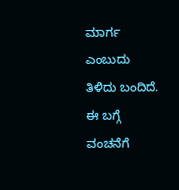ಮಾರ್ಗ ಎಂಬುದು ತಿಳಿದು ಬಂದಿದೆ.
ಈ ಬಗ್ಗೆ ವಂಚನೆಗೆ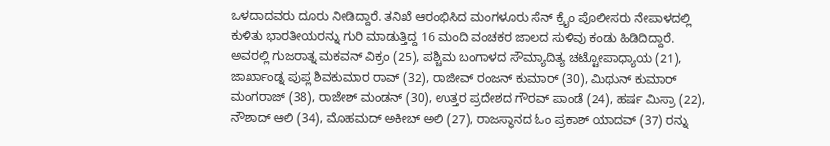ಒಳದಾದವರು ದೂರು ನೀಡಿದ್ದಾರೆ. ತನಿಖೆ ಆರಂಭಿಸಿದ ಮಂಗಳೂರು ಸೆನ್ ಕ್ರೈಂ ಪೊಲೀಸರು ನೇಪಾಳದಲ್ಲಿ ಕುಳಿತು ಭಾರತೀಯರನ್ನು ಗುರಿ ಮಾಡುತ್ತಿದ್ದ 16 ಮಂದಿ ವಂಚಕರ ಜಾಲದ ಸುಳಿವು ಕಂಡು ಹಿಡಿದಿದ್ದಾರೆ.
ಅವರಲ್ಲಿ ಗುಜರಾತ್ನ ಮಕವನ್ ವಿಕ್ರಂ (25), ಪಶ್ಚಿಮ ಬಂಗಾಳದ ಸೌಮ್ಯಾದಿತ್ಯ ಚಟ್ಟೋಪಾಧ್ಯಾಯ (21), ಜಾರ್ಖಾಂಡ್ನ ಪುಪ್ಲ ಶಿವಕುಮಾರ ರಾವ್ (32), ರಾಜೀವ್ ರಂಜನ್ ಕುಮಾರ್ (30), ಮಿಥುನ್ ಕುಮಾರ್ ಮಂಗರಾಜ್ (38), ರಾಜೇಶ್ ಮಂಡನ್ (30), ಉತ್ತರ ಪ್ರದೇಶದ ಗೌರವ್ ಪಾಂಡೆ (24), ಹರ್ಷ ಮಿಸ್ರಾ (22), ನೌಶಾದ್ ಆಲಿ (34), ಮೊಹಮದ್ ಅಕೀಬ್ ಅಲಿ (27), ರಾಜಸ್ಥಾನದ ಓಂ ಪ್ರಕಾಶ್ ಯಾದವ್ (37) ರನ್ನು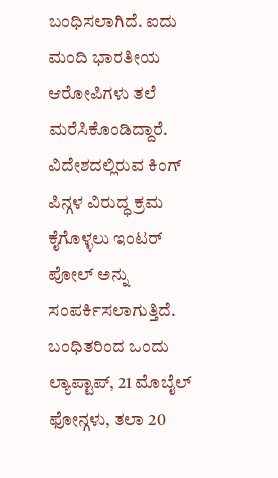ಬಂಧಿಸಲಾಗಿದೆ. ಐದು ಮಂದಿ ಭಾರತೀಯ ಆರೋಪಿಗಳು ತಲೆ ಮರೆಸಿಕೊಂಡಿದ್ದಾರೆ. ವಿದೇಶದಲ್ಲಿರುವ ಕಿಂಗ್ ಪಿನ್ಗಳ ವಿರುದ್ಧ ಕ್ರಮ ಕೈಗೊಳ್ಳಲು ಇಂಟರ್ ಪೋಲ್ ಅನ್ನು ಸಂಪರ್ಕಿಸಲಾಗುತ್ತಿದೆ.
ಬಂಧಿತರಿಂದ ಒಂದು ಲ್ಯಾಪ್ಟಾಪ್, 21 ಮೊಬೈಲ್ ಫೋನ್ಗಳು, ತಲಾ 20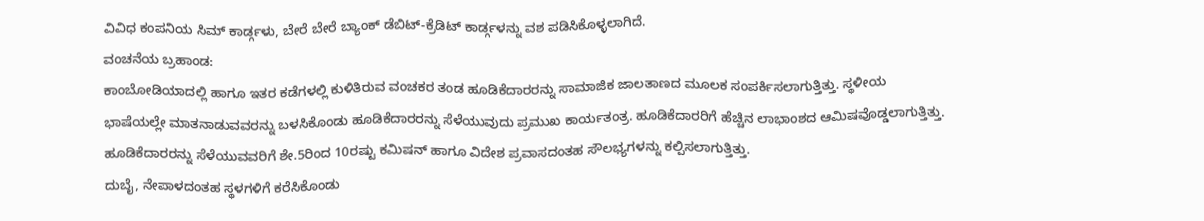ವಿವಿಧ ಕಂಪನಿಯ ಸಿಮ್ ಕಾರ್ಡ್ಗಳು, ಬೇರೆ ಬೇರೆ ಬ್ಯಾಂಕ್ ಡೆಬಿಟ್-ಕ್ರೆಡಿಟ್ ಕಾರ್ಡ್ಗಳನ್ನು ವಶ ಪಡಿಸಿಕೊಳ್ಳಲಾಗಿದೆ.
ವಂಚನೆಯ ಬ್ರಹಾಂಡ:
ಕಾಂಬೋಡಿಯಾದಲ್ಲಿ ಹಾಗೂ ಇತರ ಕಡೆಗಳಲ್ಲಿ ಕುಳಿತಿರುವ ವಂಚಕರ ತಂಡ ಹೂಡಿಕೆದಾರರನ್ನು ಸಾಮಾಜಿಕ ಜಾಲತಾಣದ ಮೂಲಕ ಸಂಪರ್ಕಿಸಲಾಗುತ್ತಿತ್ತು. ಸ್ಥಳೀಯ ಭಾಷೆಯಲ್ಲೇ ಮಾತನಾಡುವವರನ್ನು ಬಳಸಿಕೊಂಡು ಹೂಡಿಕೆದಾರರನ್ನು ಸೆಳೆಯುವುದು ಪ್ರಮುಖ ಕಾರ್ಯತಂತ್ರ. ಹೂಡಿಕೆದಾರರಿಗೆ ಹೆಚ್ಚಿನ ಲಾಭಾಂಶದ ಆಮಿಷವೊಡ್ಡಲಾಗುತ್ತಿತ್ತು. ಹೂಡಿಕೆದಾರರನ್ನು ಸೆಳೆಯುವವರಿಗೆ ಶೇ.5ರಿಂದ 10ರಷ್ಟು ಕಮಿಷನ್ ಹಾಗೂ ವಿದೇಶ ಪ್ರವಾಸದಂತಹ ಸೌಲಭ್ಯಗಳನ್ನು ಕಲ್ಪಿಸಲಾಗುತ್ತಿತ್ತು.
ದುಬೈ, ನೇಪಾಳದಂತಹ ಸ್ಥಳಗಳಿಗೆ ಕರೆಸಿಕೊಂಡು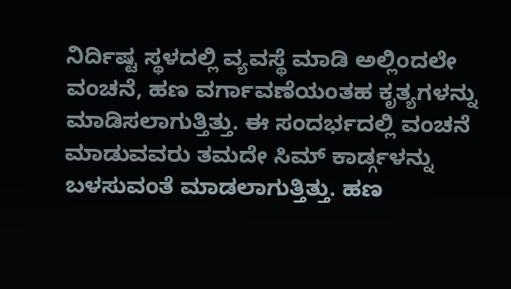ನಿರ್ದಿಷ್ಟ ಸ್ಥಳದಲ್ಲಿ ವ್ಯವಸ್ಥೆ ಮಾಡಿ ಅಲ್ಲಿಂದಲೇ ವಂಚನೆ, ಹಣ ವರ್ಗಾವಣೆಯಂತಹ ಕೃತ್ಯಗಳನ್ನು ಮಾಡಿಸಲಾಗುತ್ತಿತ್ತು. ಈ ಸಂದರ್ಭದಲ್ಲಿ ವಂಚನೆ ಮಾಡುವವರು ತಮದೇ ಸಿಮ್ ಕಾರ್ಡ್ಗಳನ್ನು ಬಳಸುವಂತೆ ಮಾಡಲಾಗುತ್ತಿತ್ತು. ಹಣ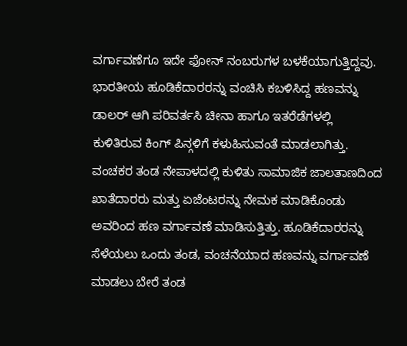ವರ್ಗಾವಣೆಗೂ ಇದೇ ಫೋನ್ ನಂಬರುಗಳ ಬಳಕೆಯಾಗುತ್ತಿದ್ದವು. ಭಾರತೀಯ ಹೂಡಿಕೆದಾರರನ್ನು ವಂಚಿಸಿ ಕಬಳಿಸಿದ್ದ ಹಣವನ್ನು ಡಾಲರ್ ಆಗಿ ಪರಿವರ್ತಸಿ ಚೀನಾ ಹಾಗೂ ಇತರೆಡೆಗಳಲ್ಲಿ ಕುಳಿತಿರುವ ಕಿಂಗ್ ಪಿನ್ಗಳಿಗೆ ಕಳುಹಿಸುವಂತೆ ಮಾಡಲಾಗಿತ್ತು.
ವಂಚಕರ ತಂಡ ನೇಪಾಳದಲ್ಲಿ ಕುಳಿತು ಸಾಮಾಜಿಕ ಜಾಲತಾಣದಿಂದ ಖಾತೆದಾರರು ಮತ್ತು ಏಜೆಂಟರನ್ನು ನೇಮಕ ಮಾಡಿಕೊಂಡು ಅವರಿಂದ ಹಣ ವರ್ಗಾವಣೆ ಮಾಡಿಸುತ್ತಿತ್ತು. ಹೂಡಿಕೆದಾರರನ್ನು ಸೆಳೆಯಲು ಒಂದು ತಂಡ, ವಂಚನೆಯಾದ ಹಣವನ್ನು ವರ್ಗಾವಣೆ ಮಾಡಲು ಬೇರೆ ತಂಡ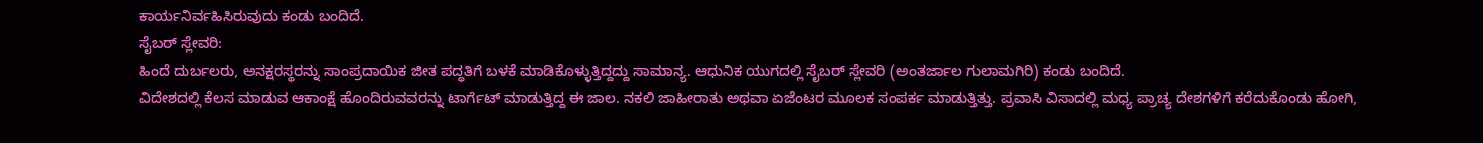ಕಾರ್ಯನಿರ್ವಹಿಸಿರುವುದು ಕಂಡು ಬಂದಿದೆ.
ಸೈಬರ್ ಸ್ಲೇವರಿ:
ಹಿಂದೆ ದುರ್ಬಲರು, ಅನಕ್ಷರಸ್ಥರನ್ನು ಸಾಂಪ್ರದಾಯಿಕ ಜೀತ ಪದ್ಧತಿಗೆ ಬಳಕೆ ಮಾಡಿಕೊಳ್ಳುತ್ತಿದ್ದದ್ದು ಸಾಮಾನ್ಯ. ಆಧುನಿಕ ಯುಗದಲ್ಲಿ ಸೈಬರ್ ಸ್ಲೇವರಿ (ಅಂತರ್ಜಾಲ ಗುಲಾಮಗಿರಿ) ಕಂಡು ಬಂದಿದೆ.
ವಿದೇಶದಲ್ಲಿ ಕೆಲಸ ಮಾಡುವ ಆಕಾಂಕ್ಷೆ ಹೊಂದಿರುವವರನ್ನು ಟಾರ್ಗೆಟ್ ಮಾಡುತ್ತಿದ್ದ ಈ ಜಾಲ. ನಕಲಿ ಜಾಹೀರಾತು ಅಥವಾ ಏಜೆಂಟರ ಮೂಲಕ ಸಂಪರ್ಕ ಮಾಡುತ್ತಿತ್ತು. ಪ್ರವಾಸಿ ವಿಸಾದಲ್ಲಿ ಮಧ್ಯ ಪ್ರಾಚ್ಯ ದೇಶಗಳಿಗೆ ಕರೆದುಕೊಂಡು ಹೋಗಿ,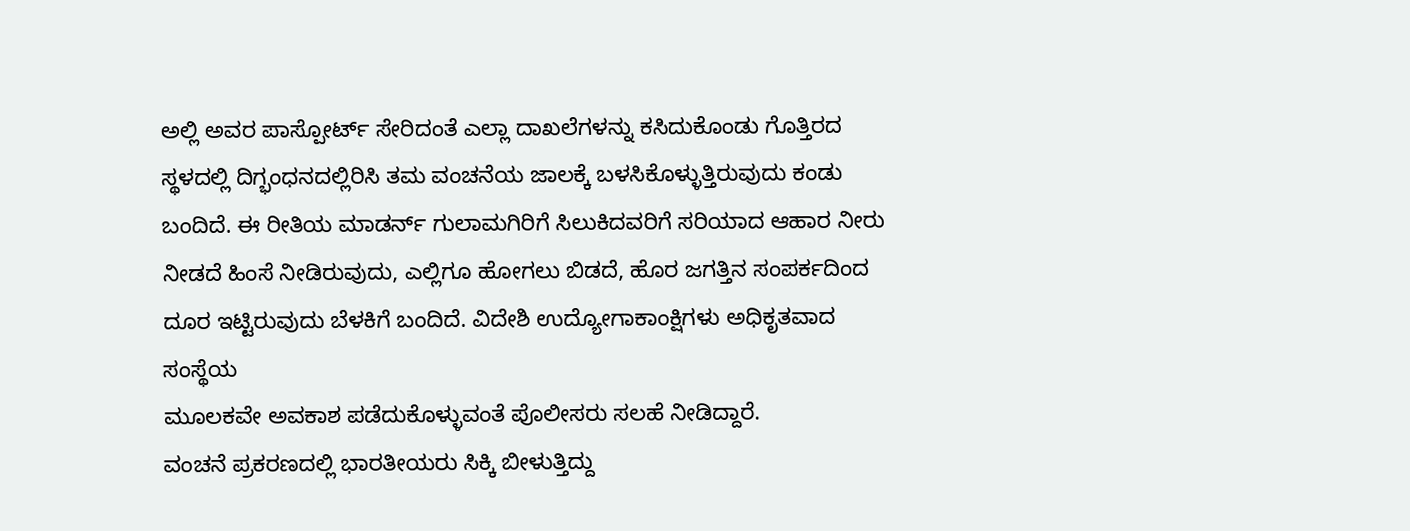ಅಲ್ಲಿ ಅವರ ಪಾಸ್ಪೋರ್ಟ್ ಸೇರಿದಂತೆ ಎಲ್ಲಾ ದಾಖಲೆಗಳನ್ನು ಕಸಿದುಕೊಂಡು ಗೊತ್ತಿರದ ಸ್ಥಳದಲ್ಲಿ ದಿಗ್ಭಂಧನದಲ್ಲಿರಿಸಿ ತಮ ವಂಚನೆಯ ಜಾಲಕ್ಕೆ ಬಳಸಿಕೊಳ್ಳುತ್ತಿರುವುದು ಕಂಡು ಬಂದಿದೆ. ಈ ರೀತಿಯ ಮಾಡರ್ನ್ ಗುಲಾಮಗಿರಿಗೆ ಸಿಲುಕಿದವರಿಗೆ ಸರಿಯಾದ ಆಹಾರ ನೀರು ನೀಡದೆ ಹಿಂಸೆ ನೀಡಿರುವುದು, ಎಲ್ಲಿಗೂ ಹೋಗಲು ಬಿಡದೆ, ಹೊರ ಜಗತ್ತಿನ ಸಂಪರ್ಕದಿಂದ ದೂರ ಇಟ್ಟಿರುವುದು ಬೆಳಕಿಗೆ ಬಂದಿದೆ. ವಿದೇಶಿ ಉದ್ಯೋಗಾಕಾಂಕ್ಷಿಗಳು ಅಧಿಕೃತವಾದ ಸಂಸ್ಥೆಯ
ಮೂಲಕವೇ ಅವಕಾಶ ಪಡೆದುಕೊಳ್ಳುವಂತೆ ಪೊಲೀಸರು ಸಲಹೆ ನೀಡಿದ್ದಾರೆ.
ವಂಚನೆ ಪ್ರಕರಣದಲ್ಲಿ ಭಾರತೀಯರು ಸಿಕ್ಕಿ ಬೀಳುತ್ತಿದ್ದು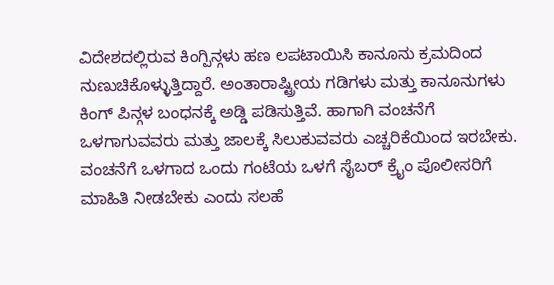ವಿದೇಶದಲ್ಲಿರುವ ಕಿಂಗ್ಪಿನ್ಗಳು ಹಣ ಲಪಟಾಯಿಸಿ ಕಾನೂನು ಕ್ರಮದಿಂದ ನುಣುಚಿಕೊಳ್ಳುತ್ತಿದ್ದಾರೆ. ಅಂತಾರಾಷ್ಟ್ರೀಯ ಗಡಿಗಳು ಮತ್ತು ಕಾನೂನುಗಳು ಕಿಂಗ್ ಪಿನ್ಗಳ ಬಂಧನಕ್ಕೆ ಅಡ್ಡಿ ಪಡಿಸುತ್ತಿವೆ. ಹಾಗಾಗಿ ವಂಚನೆಗೆ ಒಳಗಾಗುವವರು ಮತ್ತು ಜಾಲಕ್ಕೆ ಸಿಲುಕುವವರು ಎಚ್ಚರಿಕೆಯಿಂದ ಇರಬೇಕು. ವಂಚನೆಗೆ ಒಳಗಾದ ಒಂದು ಗಂಟೆಯ ಒಳಗೆ ಸೈಬರ್ ಕ್ರೈಂ ಪೊಲೀಸರಿಗೆ ಮಾಹಿತಿ ನೀಡಬೇಕು ಎಂದು ಸಲಹೆ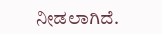ನೀಡಲಾಗಿದೆ.